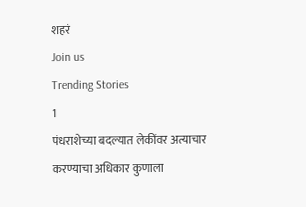शहरं
Join us
Trending Stories
1
पंधराशेच्या बदल्यात लेकींवर अत्याचार करण्याचा अधिकार कुणाला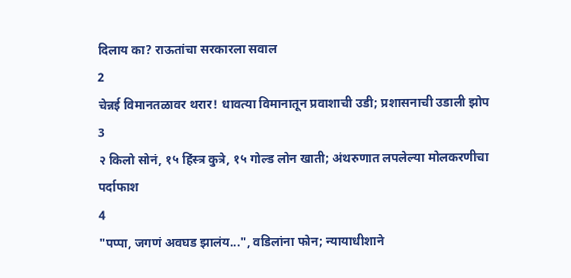दिलाय का? राऊतांचा सरकारला सवाल
2
चेन्नई विमानतळावर थरार! धावत्या विमानातून प्रवाशाची उडी; प्रशासनाची उडाली झोप
3
२ किलो सोनं, १५ हिंस्त्र कुत्रे, १५ गोल्ड लोन खाती; अंथरुणात लपलेल्या मोलकरणीचा पर्दाफाश
4
"पप्पा, जगणं अवघड झालंय...", वडिलांना फोन; न्यायाधीशाने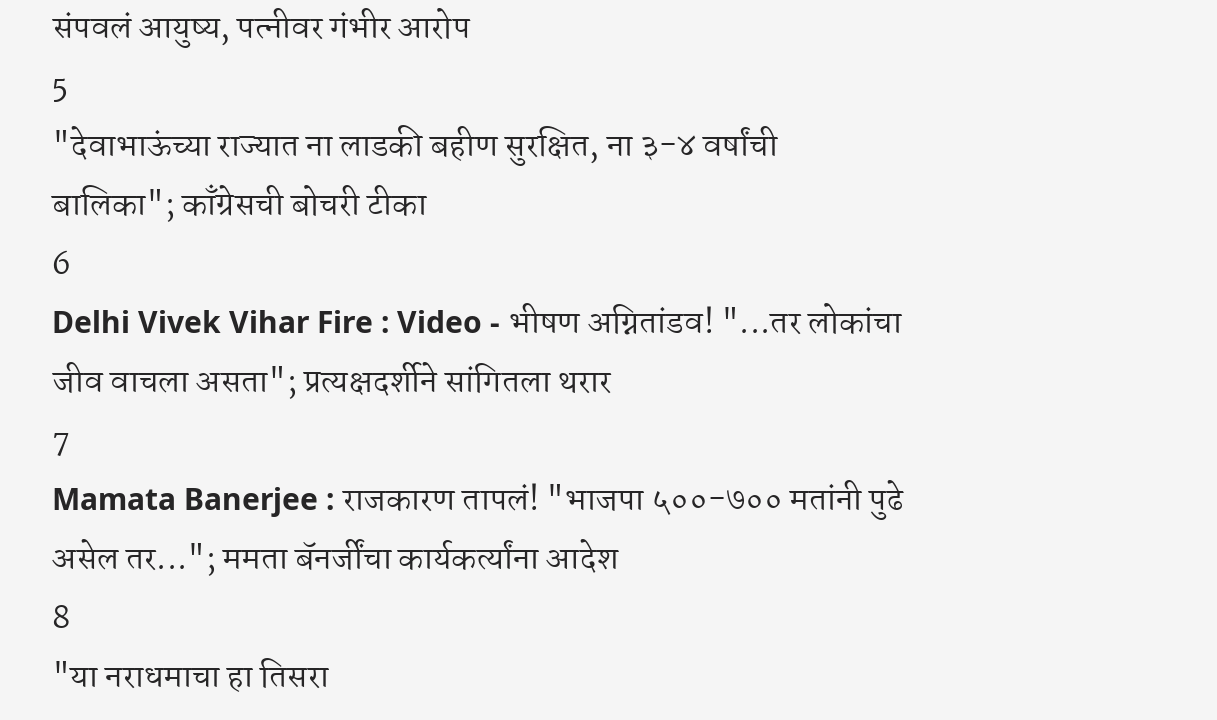संपवलं आयुष्य, पत्नीवर गंभीर आरोप
5
"देवाभाऊंच्या राज्यात ना लाडकी बहीण सुरक्षित, ना ३-४ वर्षांची बालिका"; काँग्रेसची बोचरी टीका
6
Delhi Vivek Vihar Fire : Video - भीषण अग्नितांडव! "...तर लोकांचा जीव वाचला असता"; प्रत्यक्षदर्शीने सांगितला थरार
7
Mamata Banerjee : राजकारण तापलं! "भाजपा ५००-७०० मतांनी पुढे असेल तर..."; ममता बॅनर्जींचा कार्यकर्त्यांना आदेश
8
"या नराधमाचा हा तिसरा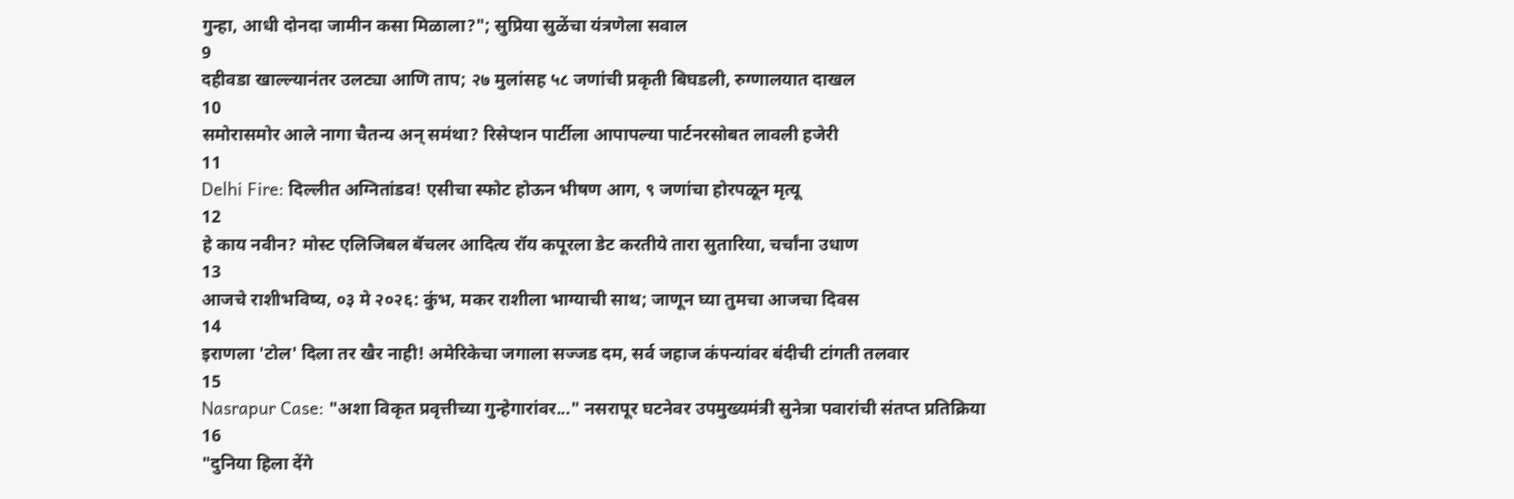गुन्हा, आधी दोनदा जामीन कसा मिळाला?"; सुप्रिया सुळेंचा यंत्रणेला सवाल
9
दहीवडा खाल्ल्यानंतर उलट्या आणि ताप; २७ मुलांसह ५८ जणांची प्रकृती बिघडली, रुग्णालयात दाखल
10
समोरासमोर आले नागा चैतन्य अन् समंथा? रिसेप्शन पार्टीला आपापल्या पार्टनरसोबत लावली हजेरी
11
Delhi Fire: दिल्लीत अग्नितांडव! एसीचा स्फोट होऊन भीषण आग, ९ जणांचा होरपळून मृत्यू
12
हे काय नवीन? मोस्ट एलिजिबल बॅचलर आदित्य रॉय कपूरला डेट करतीये तारा सुतारिया, चर्चांना उधाण
13
आजचे राशीभविष्य, ०३ मे २०२६: कुंभ, मकर राशीला भाग्याची साथ; जाणून घ्या तुमचा आजचा दिवस
14
इराणला 'टोल' दिला तर खैर नाही! अमेरिकेचा जगाला सज्जड दम, सर्व जहाज कंपन्यांवर बंदीची टांगती तलवार
15
Nasrapur Case: "अशा विकृत प्रवृत्तीच्या गुन्हेगारांवर..." नसरापूर घटनेवर उपमुख्यमंत्री सुनेत्रा पवारांची संतप्त प्रतिक्रिया
16
"दुनिया हिला देंगे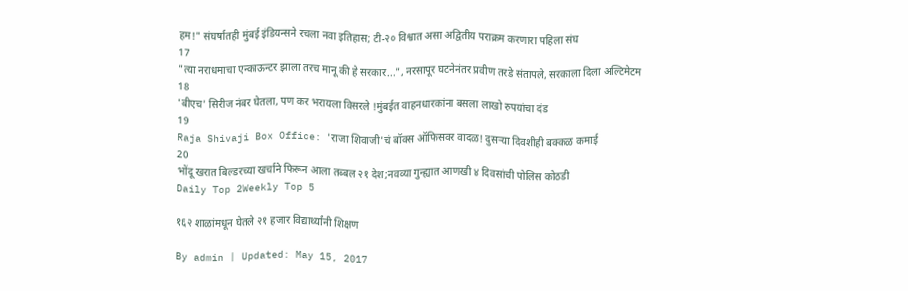हम!" संघर्षातही मुंबई इंडियन्सने रचला नवा इतिहास; टी-२० विश्वात असा अद्वितीय पराक्रम करणारा पहिला संघ
17
"त्या नराधमाचा एन्काऊन्टर झाला तरच मानू की हे सरकार...", नरसापूर घटनेनंतर प्रवीण तरडे संतापले, सरकाला दिला अल्टिमेटम
18
'बीएच' सिरीज नंबर घेतला, पण कर भरायला विसरले !मुंबईत वाहनधारकांना बसला लाखो रुपयांचा दंड
19
Raja Shivaji Box Office: 'राजा शिवाजी'चं बॉक्स ऑफिसवर वादळ! दुसऱ्या दिवशीही बक्कळ कमाई
20
भोंदू खरात बिल्डरच्या खर्चाने फिरून आला तब्बल २१ देश;नवव्या गुन्ह्यात आणखी ४ दिवसांची पोलिस कोठडी
Daily Top 2Weekly Top 5

१६२ शाळांमधून घेतले २१ हजार विद्यार्थ्यांनी शिक्षण

By admin | Updated: May 15, 2017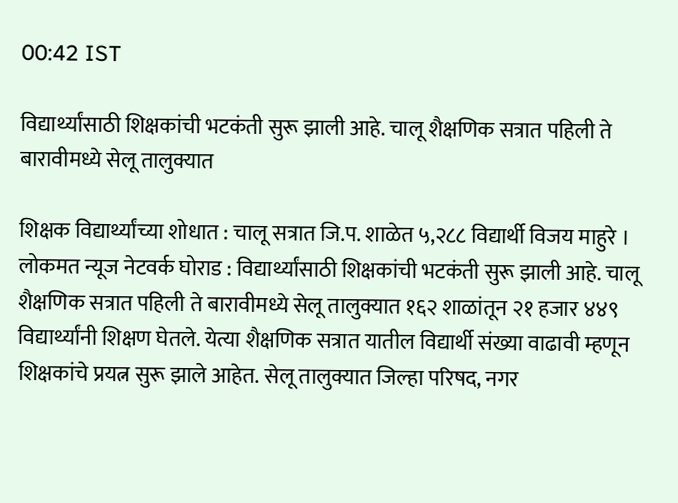00:42 IST

विद्यार्थ्यांसाठी शिक्षकांची भटकंती सुरू झाली आहे. चालू शैक्षणिक सत्रात पहिली ते बारावीमध्ये सेलू तालुक्यात

शिक्षक विद्यार्थ्यांच्या शोधात : चालू सत्रात जि.प. शाळेत ५,२८८ विद्यार्थी विजय माहुरे । लोकमत न्यूज नेटवर्क घोराड : विद्यार्थ्यांसाठी शिक्षकांची भटकंती सुरू झाली आहे. चालू शैक्षणिक सत्रात पहिली ते बारावीमध्ये सेलू तालुक्यात १६२ शाळांतून २१ हजार ४४९ विद्यार्थ्यांनी शिक्षण घेतले. येत्या शैक्षणिक सत्रात यातील विद्यार्थी संख्या वाढावी म्हणून शिक्षकांचे प्रयत्न सुरू झाले आहेत. सेलू तालुक्यात जिल्हा परिषद, नगर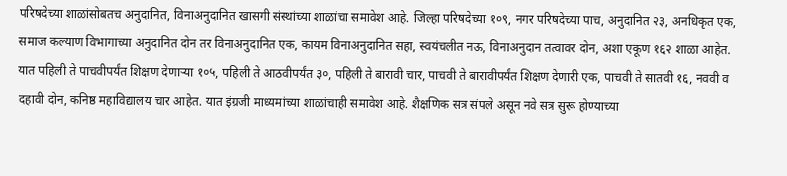परिषदेच्या शाळांसोबतच अनुदानित, विनाअनुदानित खासगी संस्थांच्या शाळांचा समावेश आहे. जिल्हा परिषदेच्या १०९, नगर परिषदेच्या पाच, अनुदानित २३, अनधिकृत एक, समाज कल्याण विभागाच्या अनुदानित दोन तर विनाअनुदानित एक, कायम विनाअनुदानित सहा, स्वयंचलीत नऊ, विनाअनुदान तत्वावर दोन, अशा एकूण १६२ शाळा आहेत. यात पहिली ते पाचवीपर्यंत शिक्षण देणाऱ्या १०५, पहिली ते आठवीपर्यंत ३०, पहिली ते बारावी चार, पाचवी ते बारावीपर्यंत शिक्षण देणारी एक, पाचवी ते सातवी १६, नववी व दहावी दोन, कनिष्ठ महाविद्यालय चार आहेत. यात इंग्रजी माध्यमांच्या शाळांचाही समावेश आहे. शैक्षणिक सत्र संपले असून नवे सत्र सुरू होण्याच्या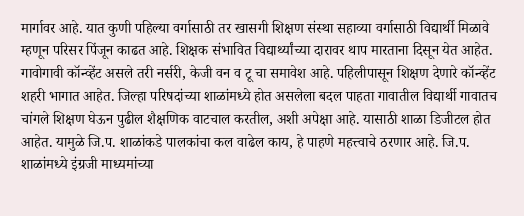मार्गावर आहे. यात कुणी पहिल्या वर्गासाठी तर खासगी शिक्षण संस्था सहाव्या वर्गासाठी विद्यार्थी मिळावे म्हणून परिसर पिंजून काढत आहे. शिक्षक संभावित विद्यार्थ्यांच्या दारावर थाप मारताना दिसून येत आहेत. गावोगावी कॉन्व्हेंट असले तरी नर्सरी, केजी वन व टू चा समावेश आहे. पहिलीपासून शिक्षण देणारे कॉन्व्हेंट शहरी भागात आहेत. जिल्हा परिषदांच्या शाळांमध्ये होत असलेला बदल पाहता गावातील विद्यार्थी गावातच चांगले शिक्षण घेऊन पुढील शैक्षणिक वाटचाल करतील, अशी अपेक्षा आहे. यासाठी शाळा डिजीटल होत आहेत. यामुळे जि.प. शाळांकडे पालकांचा कल वाढेल काय, हे पाहणे महत्त्वाचे ठरणार आहे. जि.प. शाळांमध्ये इंग्रजी माध्यमांच्या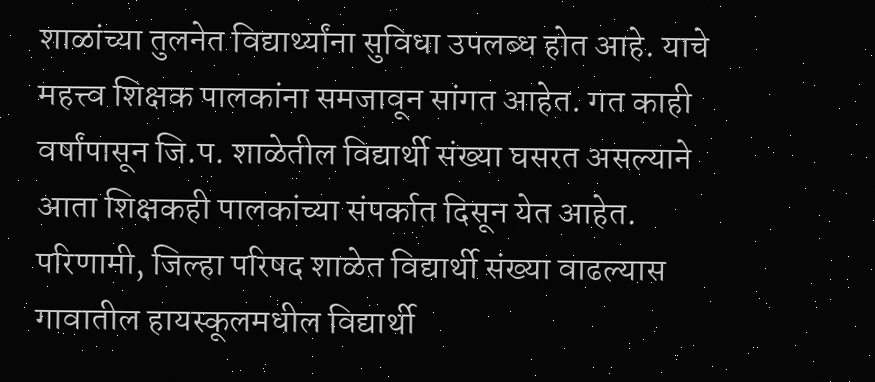शाळांच्या तुलनेत विद्यार्थ्यांना सुविधा उपलब्ध होत आहे. याचे महत्त्व शिक्षक पालकांना समजावून सांगत आहेत. गत काही वर्षांपासून जि.प. शाळेतील विद्यार्थी संख्या घसरत असल्याने आता शिक्षकही पालकांच्या संपर्कात दिसून येत आहेत. परिणामी, जिल्हा परिषद शाळेत विद्यार्थी संख्या वाढल्यास गावातील हायस्कूलमधील विद्यार्थी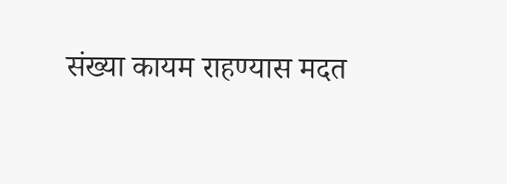संख्या कायम राहण्यास मदत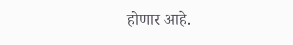होणार आहे.